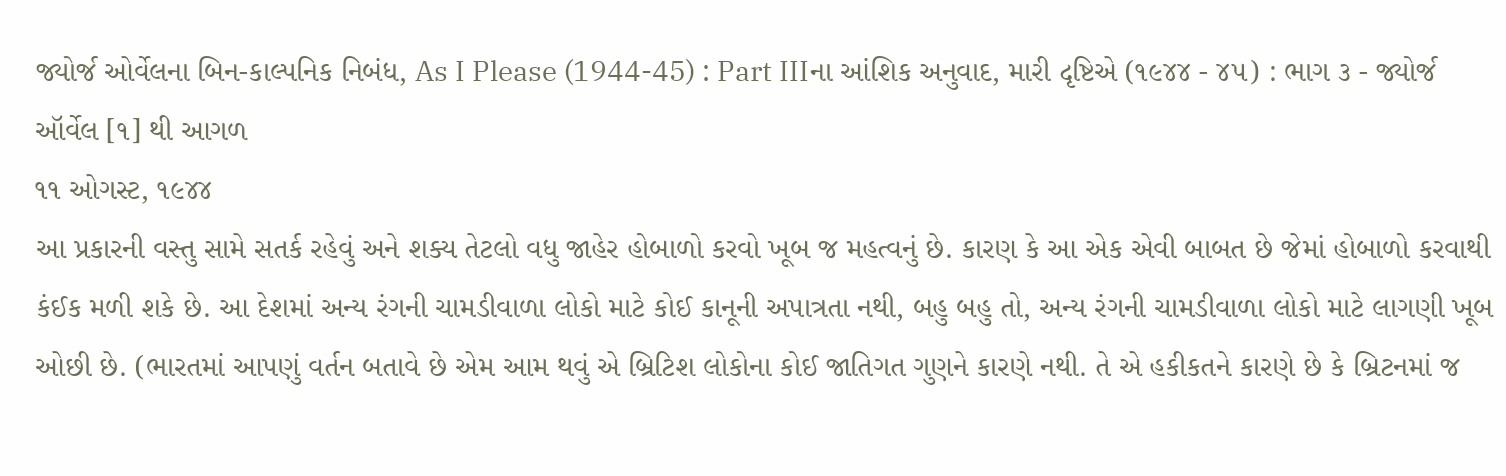જ્યોર્જ ઓર્વેલના બિન-કાલ્પનિક નિબંધ, As I Please (1944-45) : Part IIIના આંશિક અનુવાદ, મારી દૃષ્ટિએ (૧૯૪૪ - ૪૫) : ભાગ ૩ - જ્યોર્જ ઑર્વેલ [૧] થી આગળ
૧૧ ઓગસ્ટ, ૧૯૪૪
આ પ્રકારની વસ્તુ સામે સતર્ક રહેવું અને શક્ય તેટલો વધુ જાહેર હોબાળો કરવો ખૂબ જ મહત્વનું છે. કારણ કે આ એક એવી બાબત છે જેમાં હોબાળો કરવાથી કંઈક મળી શકે છે. આ દેશમાં અન્ય રંગની ચામડીવાળા લોકો માટે કોઈ કાનૂની અપાત્રતા નથી, બહુ બહુ તો, અન્ય રંગની ચામડીવાળા લોકો માટે લાગણી ખૂબ ઓછી છે. (ભારતમાં આપણું વર્તન બતાવે છે એમ આમ થવું એ બ્રિટિશ લોકોના કોઈ જાતિગત ગુણને કારણે નથી. તે એ હકીકતને કારણે છે કે બ્રિટનમાં જ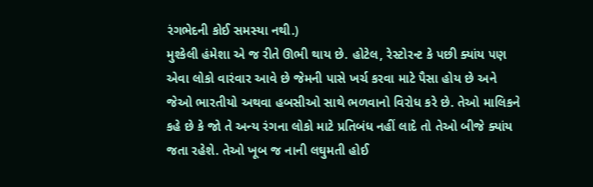રંગભેદની કોઈ સમસ્યા નથી.)
મુશ્કેલી હંમેશા એ જ રીતે ઊભી થાય છે. હોટેલ, રેસ્ટોરન્ટ કે પછી ક્યાંય પણ એવા લોકો વારંવાર આવે છે જેમની પાસે ખર્ચ કરવા માટે પૈસા હોય છે અને જેઓ ભારતીયો અથવા હબસીઓ સાથે ભળવાનો વિરોધ કરે છે. તેઓ માલિકને કહે છે કે જો તે અન્ય રંગના લોકો માટે પ્રતિબંધ નહીં લાદે તો તેઓ બીજે ક્યાંય જતા રહેશે. તેઓ ખૂબ જ નાની લઘુમતી હોઈ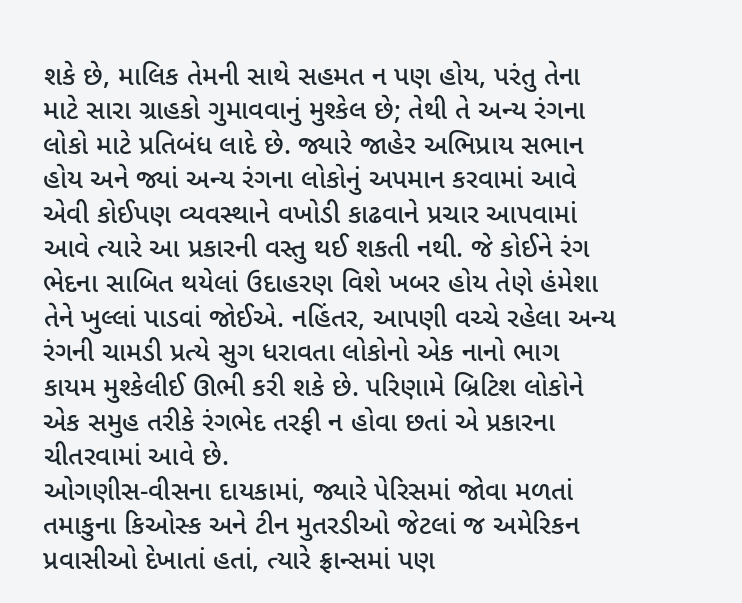શકે છે, માલિક તેમની સાથે સહમત ન પણ હોય, પરંતુ તેના માટે સારા ગ્રાહકો ગુમાવવાનું મુશ્કેલ છે; તેથી તે અન્ય રંગના લોકો માટે પ્રતિબંધ લાદે છે. જ્યારે જાહેર અભિપ્રાય સભાન હોય અને જ્યાં અન્ય રંગના લોકોનું અપમાન કરવામાં આવે એવી કોઈપણ વ્યવસ્થાને વખોડી કાઢવાને પ્રચાર આપવામાં આવે ત્યારે આ પ્રકારની વસ્તુ થઈ શકતી નથી. જે કોઈને રંગ ભેદના સાબિત થયેલાં ઉદાહરણ વિશે ખબર હોય તેણે હંમેશા તેને ખુલ્લાં પાડવાં જોઈએ. નહિંતર, આપણી વચ્ચે રહેલા અન્ય રંગની ચામડી પ્રત્યે સુગ ધરાવતા લોકોનો એક નાનો ભાગ કાયમ મુશ્કેલીઈ ઊભી કરી શકે છે. પરિણામે બ્રિટિશ લોકોને એક સમુહ તરીકે રંગભેદ તરફી ન હોવા છતાં એ પ્રકારના ચીતરવામાં આવે છે.
ઓગણીસ-વીસના દાયકામાં, જ્યારે પેરિસમાં જોવા મળતાં તમાકુના કિઓસ્ક અને ટીન મુતરડીઓ જેટલાં જ અમેરિકન પ્રવાસીઓ દેખાતાં હતાં, ત્યારે ફ્રાન્સમાં પણ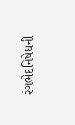રંગભેદનિષેધની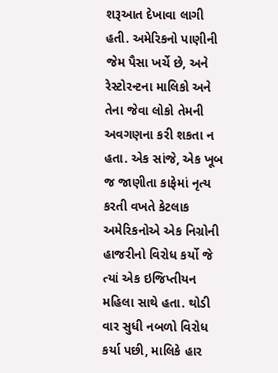શરૂઆત દેખાવા લાગી હતી. અમેરિકનો પાણીની જેમ પૈસા ખર્ચે છે, અને રેસ્ટોરન્ટના માલિકો અને તેના જેવા લોકો તેમની અવગણના કરી શકતા ન હતા. એક સાંજે, એક ખૂબ જ જાણીતા કાફેમાં નૃત્ય કરતી વખતે કેટલાક અમેરિકનોએ એક નિગ્રોની હાજરીનો વિરોધ કર્યો જે ત્યાં એક ઇજિપ્તીયન મહિલા સાથે હતા. થોડી વાર સુધી નબળો વિરોધ કર્યા પછી, માલિકે હાર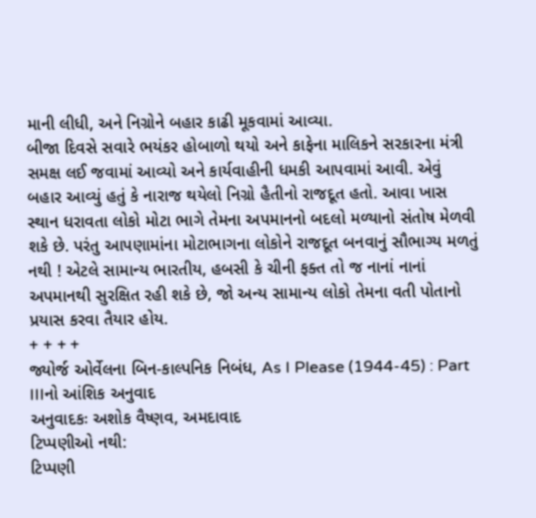માની લીધી, અને નિગ્રોને બહાર કાઢી મૂકવામાં આવ્યા.
બીજા દિવસે સવારે ભયંકર હોબાળો થયો અને કાફેના માલિકને સરકારના મંત્રી સમક્ષ લઈ જવામાં આવ્યો અને કાર્યવાહીની ધમકી આપવામાં આવી. એવું બહાર આવ્યું હતું કે નારાજ થયેલો નિગ્રો હૈતીનો રાજદૂત હતો. આવા ખાસ સ્થાન ધરાવતા લોકો મોટા ભાગે તેમના અપમાનનો બદલો મળ્યાનો સંતોષ મેળવી શકે છે. પરંતુ આપણામાંના મોટાભાગના લોકોને રાજદૂત બનવાનું સૌભાગ્ય મળતું નથી ! એટલે સામાન્ય ભારતીય, હબસી કે ચીની ફક્ત તો જ નાનાં નાનાં અપમાનથી સુરક્ષિત રહી શકે છે, જો અન્ય સામાન્ય લોકો તેમના વતી પોતાનો પ્રયાસ કરવા તૈયાર હોય.
+ + + +
જ્યોર્જ ઓર્વેલના બિન-કાલ્પનિક નિબંધ, As I Please (1944-45) : Part IIIનો આંશિક અનુવાદ
અનુવાદકઃ અશોક વૈષ્ણવ, અમદાવાદ
ટિપ્પણીઓ નથી:
ટિપ્પણી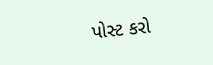પોસ્ટ કરો